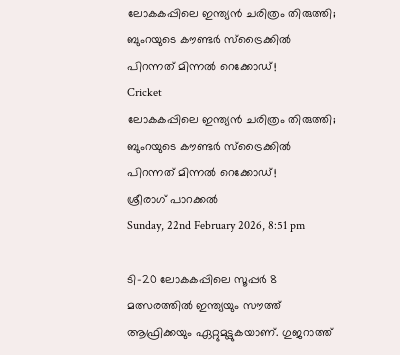ലോകകപ്പിലെ ഇന്ത്യന്‍ ചരിത്രം തിരുത്തി; ബുംറയുടെ കൗണ്ടര്‍ സ്‌ട്രൈക്കില്‍ പിറന്നത് മിന്നല്‍ റെക്കോഡ്!
Cricket
ലോകകപ്പിലെ ഇന്ത്യന്‍ ചരിത്രം തിരുത്തി; ബുംറയുടെ കൗണ്ടര്‍ സ്‌ട്രൈക്കില്‍ പിറന്നത് മിന്നല്‍ റെക്കോഡ്!
ശ്രീരാഗ് പാറക്കല്‍
Sunday, 22nd February 2026, 8:51 pm

ടി-20 ലോകകപ്പിലെ സൂപ്പര്‍ 8 മത്സരത്തില്‍ ഇന്ത്യയും സൗത്ത് ആഫ്രിക്കയും ഏറ്റുമുട്ടുകയാണ്. ഗുജറാത്ത്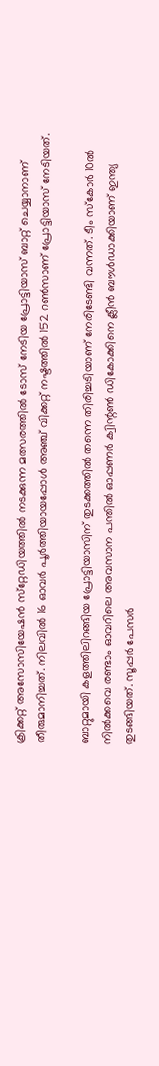ക്രിക്കറ്റ് അസോസിയേഷന്‍ സ്‌റ്റേഡിയത്തില്‍ നടക്കുന്ന മത്സരത്തില്‍ ടോസ് നേടിയ പ്രോട്ടിയാസ് ബാറ്റ് ചെയ്യാനാണ് തീരുമാനിച്ചത്. നിലവില്‍ 16 ഓവര്‍ പൂര്‍ത്തിയായപ്പോള്‍ അഞ്ച് വിക്കറ്റ് നഷ്ടത്തില്‍ 152 റണ്‍സാണ് പ്രോട്ടിയാസ് നേടിയത്.

ബാറ്റുമായി കളത്തിലിറങ്ങിയ പ്രോട്ടിയാസിന് തുടക്കത്തില്‍ തന്നെ തിരിച്ചടിയാണ് നേരിടേണ്ടി വന്നത്. ടീം സ്‌കോര്‍ 10ല്‍ നില്‍ക്കവെ രണ്ടാം ഓവറിലെ അവസാന പന്തില്‍ ഓപ്പണര്‍ ക്വിന്റണ്‍ ഡികോക്കിനെ ക്ലീന്‍ ബൗള്‍ഡാക്കിയാണ് ഇന്ത്യ തുടങ്ങിയത്. സൂപ്പര്‍ പേസര്‍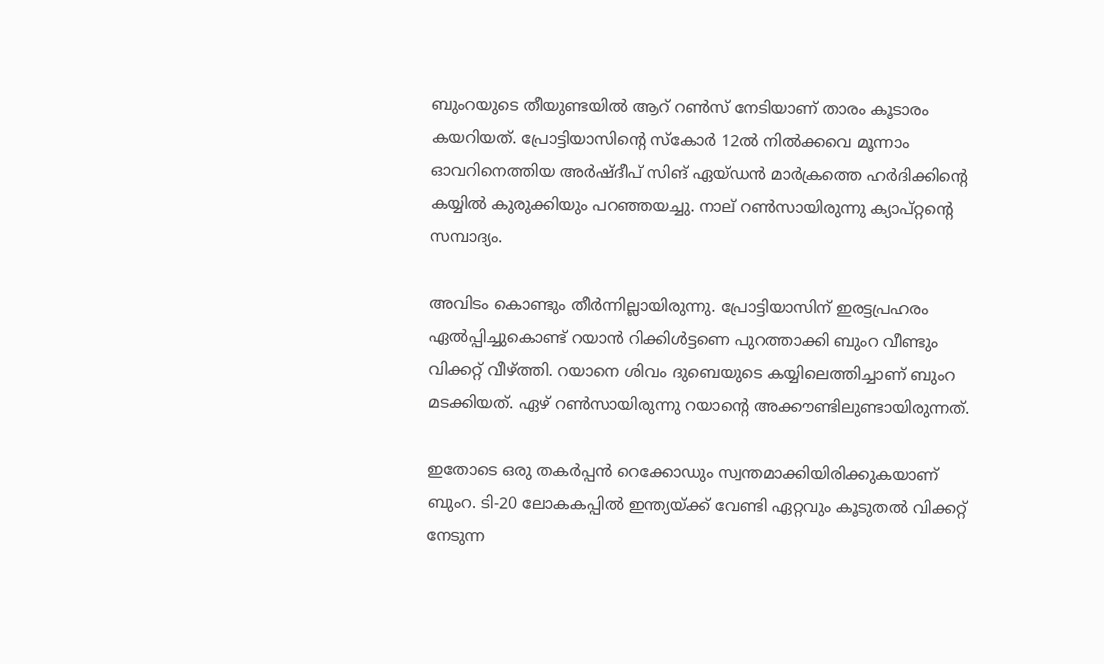ബുംറയുടെ തീയുണ്ടയില്‍ ആറ് റണ്‍സ് നേടിയാണ് താരം കൂടാരം കയറിയത്. പ്രോട്ടിയാസിന്റെ സ്‌കോര്‍ 12ല്‍ നില്‍ക്കവെ മൂന്നാം ഓവറിനെത്തിയ അര്‍ഷ്ദീപ് സിങ് ഏയ്ഡന്‍ മാര്‍ക്രത്തെ ഹര്‍ദിക്കിന്റെ കയ്യില്‍ കുരുക്കിയും പറഞ്ഞയച്ചു. നാല് റണ്‍സായിരുന്നു ക്യാപ്റ്റന്റെ സമ്പാദ്യം.

അവിടം കൊണ്ടും തീര്‍ന്നില്ലായിരുന്നു. പ്രോട്ടിയാസിന് ഇരട്ടപ്രഹരം ഏല്‍പ്പിച്ചുകൊണ്ട് റയാന്‍ റിക്കിള്‍ട്ടണെ പുറത്താക്കി ബുംറ വീണ്ടും വിക്കറ്റ് വീഴ്ത്തി. റയാനെ ശിവം ദുബെയുടെ കയ്യിലെത്തിച്ചാണ് ബുംറ മടക്കിയത്. ഏഴ് റണ്‍സായിരുന്നു റയാന്റെ അക്കൗണ്ടിലുണ്ടായിരുന്നത്.

ഇതോടെ ഒരു തകര്‍പ്പന്‍ റെക്കോഡും സ്വന്തമാക്കിയിരിക്കുകയാണ് ബുംറ. ടി-20 ലോകകപ്പില്‍ ഇന്ത്യയ്ക്ക് വേണ്ടി ഏറ്റവും കൂടുതല്‍ വിക്കറ്റ് നേടുന്ന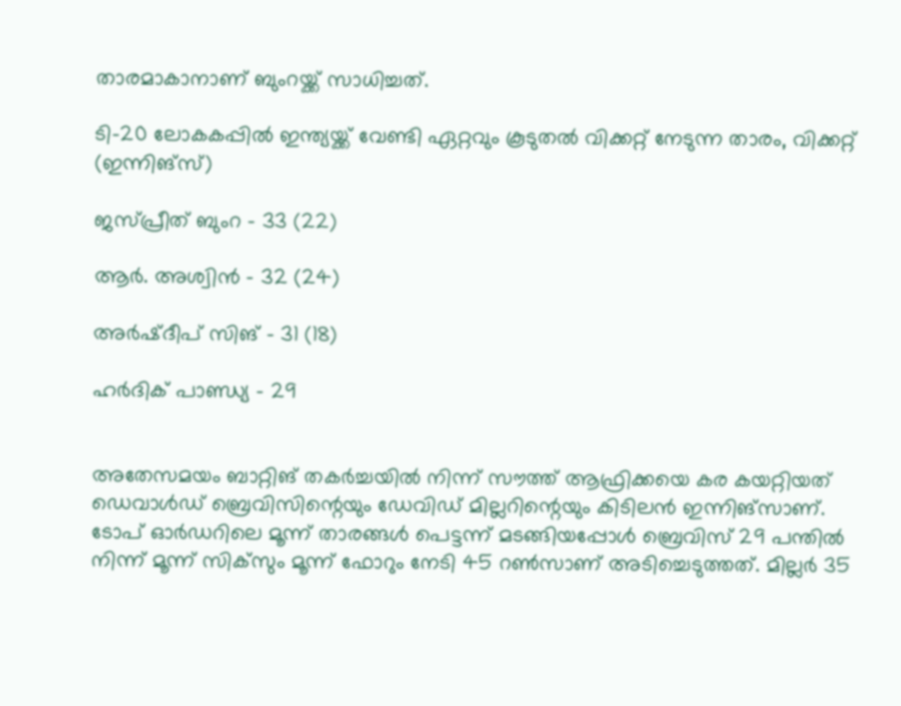താരമാകാനാണ് ബുംറയ്ക്ക് സാധിച്ചത്.

ടി-20 ലോകകപ്പില്‍ ഇന്ത്യയ്ക്ക് വേണ്ടി ഏറ്റവും കൂടുതല്‍ വിക്കറ്റ് നേടുന്ന താരം, വിക്കറ്റ് (ഇന്നിങ്‌സ്)

ജസ്പ്രീത് ബുംറ – 33 (22)

ആര്‍. അശ്വിന്‍ – 32 (24)

അര്‍ഷ്ദീപ് സിങ് – 31 (18)

ഹര്‍ദിക് പാണ്ഡ്യ – 29


അതേസമയം ബാറ്റിങ് തകര്‍ച്ചയില്‍ നിന്ന് സൗത്ത് ആഫ്രിക്കയെ കര കയറ്റിയത് ഡെവാള്‍ഡ് ബ്രെവിസിന്റെയും ഡേവിഡ് മില്ലറിന്റെയും കിടിലന്‍ ഇന്നിങ്‌സാണ്. ടോപ് ഓര്‍ഡറിലെ മൂന്ന് താരങ്ങള്‍ പെട്ടന്ന് മടങ്ങിയപ്പോള്‍ ബ്രെവിസ് 29 പന്തില്‍ നിന്ന് മൂന്ന് സിക്‌സും മൂന്ന് ഫോറും നേടി 45 റണ്‍സാണ് അടിച്ചെടുത്തത്. മില്ലര്‍ 35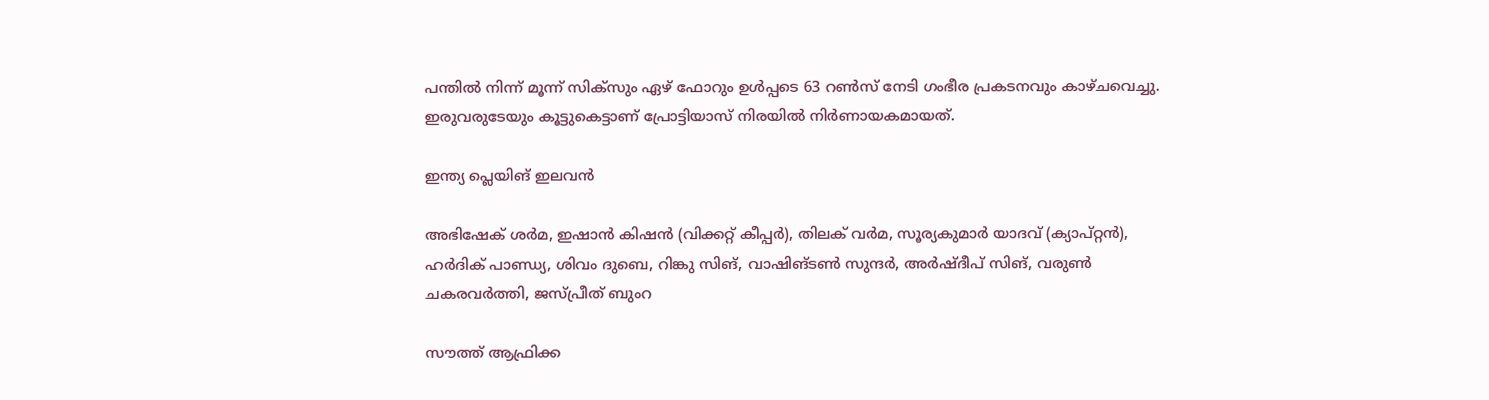പന്തില്‍ നിന്ന് മൂന്ന് സിക്‌സും ഏഴ് ഫോറും ഉള്‍പ്പടെ 63 റണ്‍സ് നേടി ഗംഭീര പ്രകടനവും കാഴ്ചവെച്ചു. ഇരുവരുടേയും കൂട്ടുകെട്ടാണ് പ്രോട്ടിയാസ് നിരയില്‍ നിര്‍ണായകമായത്.

ഇന്ത്യ പ്ലെയിങ് ഇലവന്‍

അഭിഷേക് ശര്‍മ, ഇഷാന്‍ കിഷന്‍ (വിക്കറ്റ് കീപ്പര്‍), തിലക് വര്‍മ, സൂര്യകുമാര്‍ യാദവ് (ക്യാപ്റ്റന്‍), ഹര്‍ദിക് പാണ്ഡ്യ, ശിവം ദുബെ, റിങ്കു സിങ്, വാഷിങ്ടണ്‍ സുന്ദര്‍, അര്‍ഷ്ദീപ് സിങ്, വരുണ്‍ ചകരവര്‍ത്തി, ജസ്പ്രീത് ബുംറ

സൗത്ത് ആഫ്രിക്ക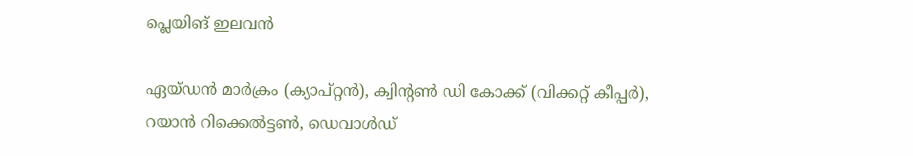പ്ലെയിങ് ഇലവന്‍

ഏയ്ഡന്‍ മാര്‍ക്രം (ക്യാപ്റ്റന്‍), ക്വിന്റണ്‍ ഡി കോക്ക് (വിക്കറ്റ് കീപ്പര്‍), റയാന്‍ റിക്കെല്‍ട്ടണ്‍, ഡെവാള്‍ഡ്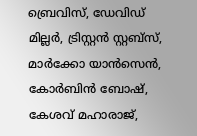ബ്രെവിസ്, ഡേവിഡ് മില്ലര്‍, ട്രിസ്റ്റന്‍ സ്റ്റബ്‌സ്, മാര്‍ക്കോ യാന്‍സെന്‍, കോര്‍ബിന്‍ ബോഷ്, കേശവ് മഹാരാജ്,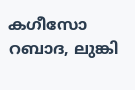കഗീസോ റബാദ, ലുങ്കി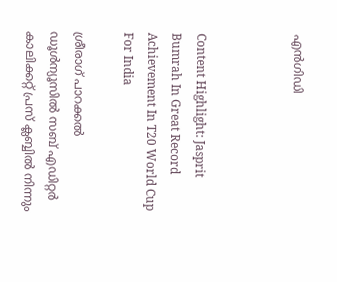എന്‍ഗിഡി



Content Highlight: Jasprit Bumrah In Great Record Achievement In T20 World Cup For India

ശ്രീരാഗ് പാറക്കല്‍
ഡൂള്‍ന്യൂസില്‍ സബ് എഡിറ്റര്‍ കാലിക്കറ്റ് പ്രസ് ക്ലബ്ബില്‍ നിന്നും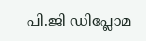പി.ജി ഡിപ്ലോമ